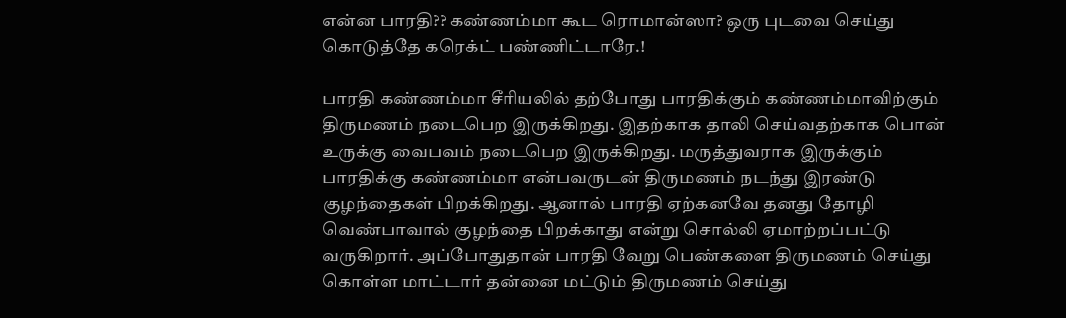என்ன பாரதி?? கண்ணம்மா கூட ரொமான்ஸா? ஒரு புடவை செய்து கொடுத்தே கரெக்ட் பண்ணிட்டாரே.!

பாரதி கண்ணம்மா சீரியலில் தற்போது பாரதிக்கும் கண்ணம்மாவிற்கும் திருமணம் நடைபெற இருக்கிறது. இதற்காக தாலி செய்வதற்காக பொன் உருக்கு வைபவம் நடைபெற இருக்கிறது. மருத்துவராக இருக்கும் பாரதிக்கு கண்ணம்மா என்பவருடன் திருமணம் நடந்து இரண்டு குழந்தைகள் பிறக்கிறது. ஆனால் பாரதி ஏற்கனவே தனது தோழி வெண்பாவால் குழந்தை பிறக்காது என்று சொல்லி ஏமாற்றப்பட்டு வருகிறார். அப்போதுதான் பாரதி வேறு பெண்களை திருமணம் செய்து கொள்ள மாட்டார் தன்னை மட்டும் திருமணம் செய்து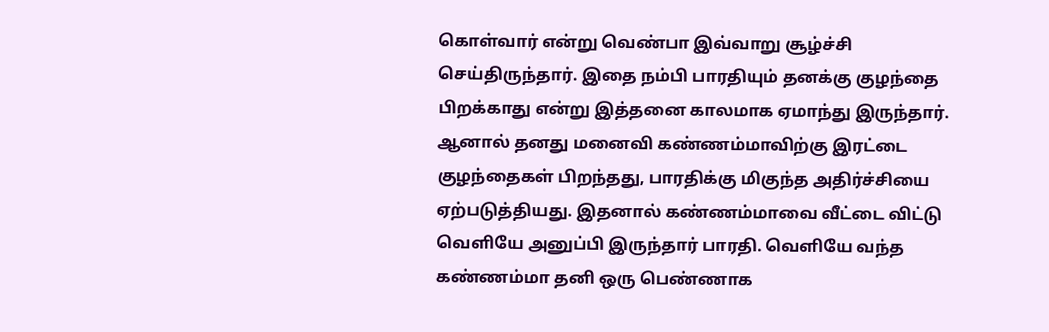கொள்வார் என்று வெண்பா இவ்வாறு சூழ்ச்சி செய்திருந்தார். இதை நம்பி பாரதியும் தனக்கு குழந்தை பிறக்காது என்று இத்தனை காலமாக ஏமாந்து இருந்தார். ஆனால் தனது மனைவி கண்ணம்மாவிற்கு இரட்டை குழந்தைகள் பிறந்தது, பாரதிக்கு மிகுந்த அதிர்ச்சியை ஏற்படுத்தியது. இதனால் கண்ணம்மாவை வீட்டை விட்டு வெளியே அனுப்பி இருந்தார் பாரதி. வெளியே வந்த கண்ணம்மா தனி ஒரு பெண்ணாக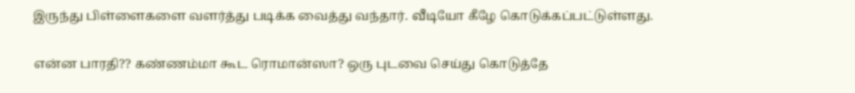இருந்து பிள்ளைகளை வளர்த்து படிக்க வைத்து வந்தார். வீடியோ கீழே கொடுக்கப்பட்டுள்ளது.

என்ன பாரதி?? கண்ணம்மா கூட ரொமான்ஸா? ஒரு புடவை செய்து கொடுத்தே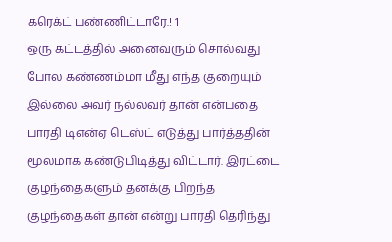கரெக்ட் பண்ணிட்டாரே.! 1
ஒரு கட்டத்தில் அனைவரும் சொல்வது போல கண்ணம்மா மீது எந்த குறையும் இல்லை அவர் நல்லவர் தான் என்பதை பாரதி டிஎன்ஏ டெஸ்ட் எடுத்து பார்த்ததின் மூலமாக கண்டுபிடித்து விட்டார். இரட்டை குழந்தைகளும் தனக்கு பிறந்த குழந்தைகள் தான் என்று பாரதி தெரிந்து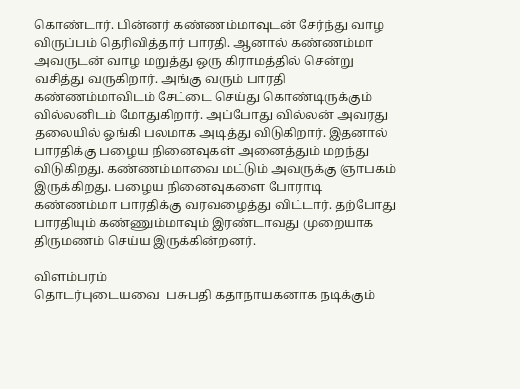கொண்டார். பின்னர் கண்ணம்மாவுடன் சேர்ந்து வாழ விருப்பம் தெரிவித்தார் பாரதி. ஆனால் கண்ணம்மா அவருடன் வாழ மறுத்து ஒரு கிராமத்தில் சென்று வசித்து வருகிறார். அங்கு வரும் பாரதி கண்ணம்மாவிடம் சேட்டை செய்து கொண்டிருக்கும் வில்லனிடம் மோதுகிறார். அப்போது வில்லன் அவரது தலையில் ஓங்கி பலமாக அடித்து விடுகிறார். இதனால் பாரதிக்கு பழைய நினைவுகள் அனைத்தும் மறந்து விடுகிறது. கண்ணம்மாவை மட்டும் அவருக்கு ஞாபகம் இருக்கிறது. பழைய நினைவுகளை போராடி கண்ணம்மா பாரதிக்கு வரவழைத்து விட்டார். தற்போது பாரதியும் கண்ணும்மாவும் இரண்டாவது முறையாக திருமணம் செய்ய இருக்கின்றனர்.

விளம்பரம்
தொடர்புடையவை  பசுபதி கதாநாயகனாக நடிக்கும்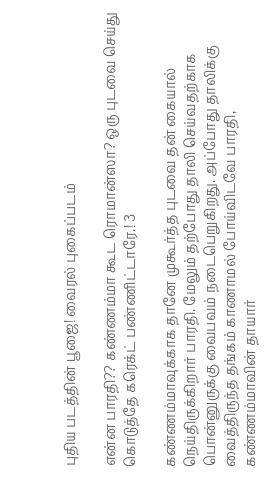புதிய படத்தின் பூஜை! வைரல் புகைப்படம்

என்ன பாரதி?? கண்ணம்மா கூட ரொமான்ஸா? ஒரு புடவை செய்து கொடுத்தே கரெக்ட் பண்ணிட்டாரே.! 3

கண்ணம்மாவுக்காக தானே முகூர்த்த புடவை தன் கையால் நெய்திருக்கிறார் பாரதி. மேலும் தற்போது தாலி செய்வதற்காக பொன்னுருக்கு வைபவம் நடைபெறுகிறது. அப்போது தாலிக்கு வைத்திருந்த தங்கம் காணாமல் போய்விடவே பாரதி, கண்ணம்மாவின் தாயார்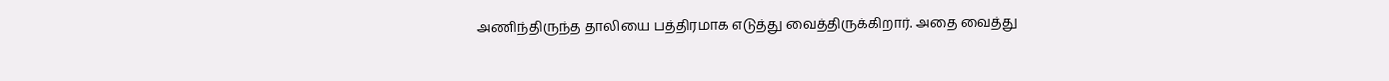அணிந்திருந்த தாலியை பத்திரமாக எடுத்து வைத்திருக்கிறார். அதை வைத்து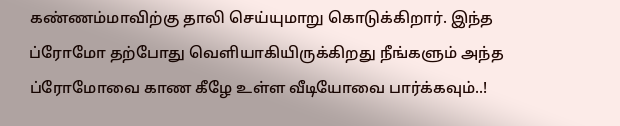கண்ணம்மாவிற்கு தாலி செய்யுமாறு கொடுக்கிறார். இந்த ப்ரோமோ தற்போது வெளியாகியிருக்கிறது நீங்களும் அந்த ப்ரோமோவை காண கீழே உள்ள வீடியோவை பார்க்கவும்..!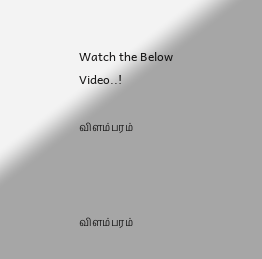Watch the Below Video..!

விளம்பரம்



விளம்பரம்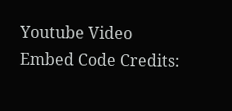Youtube Video Embed Code Credits: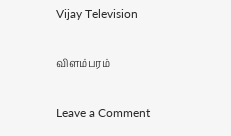Vijay Television

விளம்பரம்

Leave a Comment